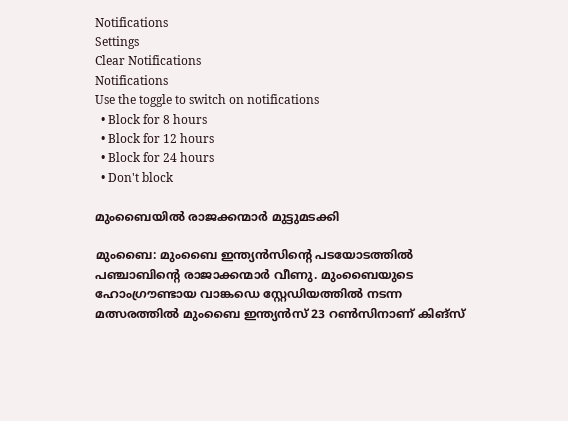Notifications
Settings
Clear Notifications
Notifications
Use the toggle to switch on notifications
  • Block for 8 hours
  • Block for 12 hours
  • Block for 24 hours
  • Don't block

മുംബൈയില്‍ രാജക്കന്മാര്‍ മുട്ടുമടക്കി

മുംബൈ: മുംബൈ ഇന്ത്യന്‍സിന്റെ പടയോടത്തില്‍ പഞ്ചാബിന്റെ രാജാക്കന്മാര്‍ വീണു. മുംബൈയുടെ ഹോംഗ്രൗണ്ടായ വാങ്കഡെ സ്റ്റേഡിയത്തില്‍ നടന്ന മത്സരത്തില്‍ മുംബൈ ഇന്ത്യന്‍സ് 23 റണ്‍സിനാണ് കിങ്‌സ്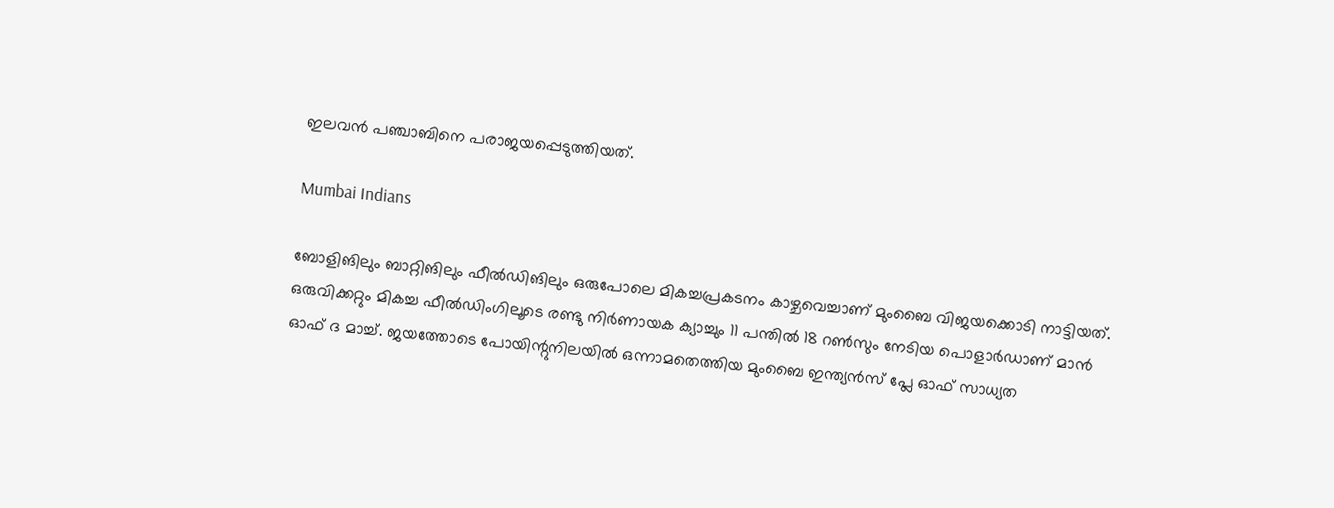ഇലവന്‍ പഞ്ചാബിനെ പരാജയപ്പെടുത്തിയത്.

Mumbai Indians

ബോളിങിലും ബാറ്റിങിലും ഫീല്‍ഡിങിലും ഒരുപോലെ മികച്ചപ്രകടനം കാഴ്ചവെച്ചാണ് മുംബൈ വിജയക്കൊടി നാട്ടിയത്. ഒരുവിക്കറ്റും മികച്ച ഫീല്‍ഡിംഗിലൂടെ രണ്ടു നിര്‍ണായക ക്യാച്ചും 11 പന്തില്‍ 18 റണ്‍സും നേടിയ പൊളാര്‍ഡാണ് മാന്‍ ഓഫ് ദ മാച്ച്. ജയത്തോടെ പോയിന്റുനിലയില്‍ ഒന്നാമതെത്തിയ മുംബൈ ഇന്ത്യന്‍സ് പ്ലേ ഓഫ് സാധ്യത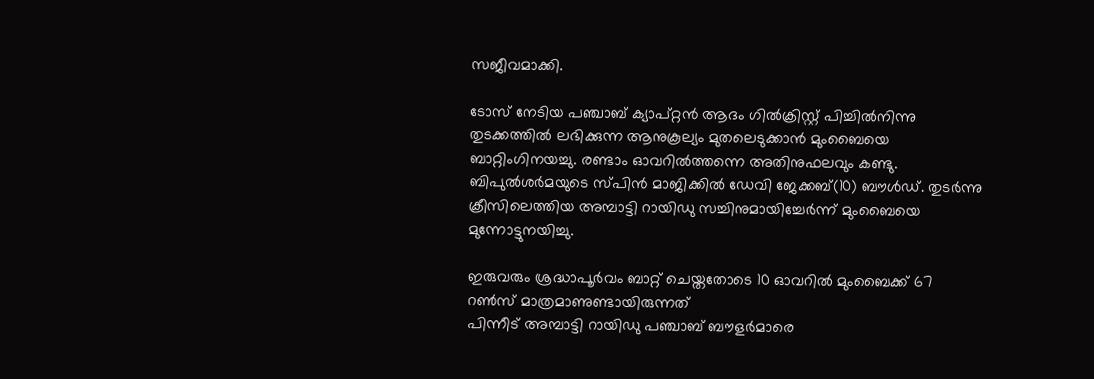സജീവമാക്കി.

ടോസ് നേടിയ പഞ്ചാബ് ക്യാപ്റ്റന്‍ ആദം ഗില്‍ക്രിസ്റ്റ് പിച്ചില്‍നിന്നു തുടക്കത്തില്‍ ലഭിക്കുന്ന ആനുകൂല്യം മുതലെടുക്കാന്‍ മുംബൈയെ ബാറ്റിംഗിനയച്ചു. രണ്ടാം ഓവറില്‍ത്തന്നെ അതിനുഫലവും കണ്ടു. ബിപുല്‍ശര്‍മയുടെ സ്പിന്‍ മാജിക്കില്‍ ഡേവി ജേക്കബ്(10) ബൗള്‍ഡ്. തുടര്‍ന്നു ക്രീസിലെത്തിയ അമ്പാട്ടി റായിഡു സച്ചിനുമായിച്ചേര്‍ന്ന് മുംബൈയെ മുന്നോട്ടുനയിച്ചു.

ഇരുവരും ശ്രദ്ധാപൂര്‍വം ബാറ്റ് ചെയ്തതോടെ 10 ഓവറില്‍ മുംബൈക്ക് 67 റണ്‍സ് മാത്രമാണുണ്ടായിരുന്നത്
പിന്നീട് അമ്പാട്ടി റായിഡു പഞ്ചാബ് ബൗളര്‍മാരെ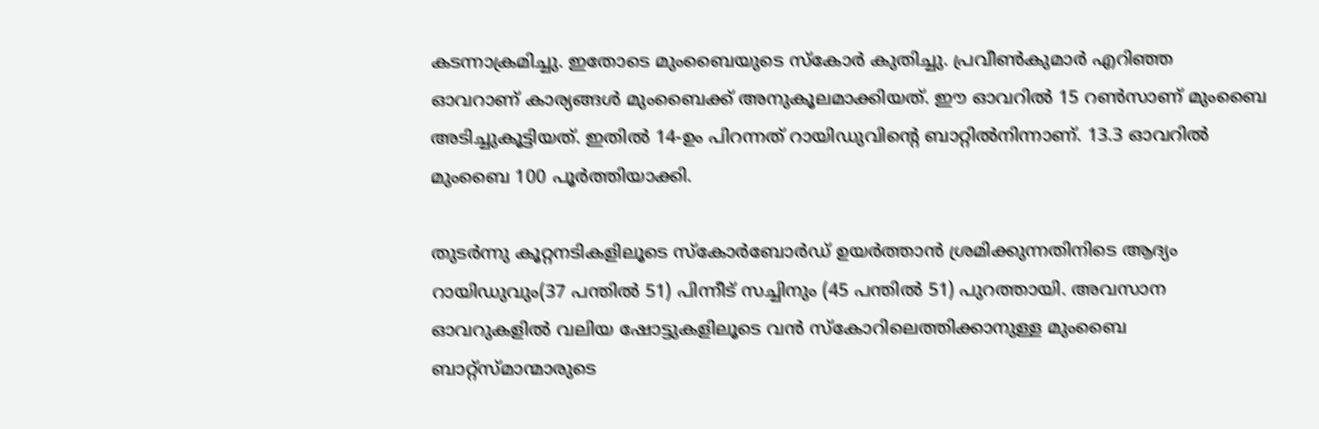കടന്നാക്രമിച്ചു. ഇതോടെ മുംബൈയുടെ സ്‌കോര്‍ കുതിച്ചു. പ്രവീണ്‍കുമാര്‍ എറിഞ്ഞ ഓവറാണ് കാര്യങ്ങള്‍ മുംബൈക്ക് അനുകൂലമാക്കിയത്. ഈ ഓവറില്‍ 15 റണ്‍സാണ് മുംബൈ അടിച്ചുകൂട്ടിയത്. ഇതില്‍ 14-ഉം പിറന്നത് റായിഡുവിന്റെ ബാറ്റില്‍നിന്നാണ്. 13.3 ഓവറില്‍ മുംബൈ 100 പൂര്‍ത്തിയാക്കി.

തുടര്‍ന്നു കൂറ്റനടികളിലൂടെ സ്‌കോര്‍ബോര്‍ഡ് ഉയര്‍ത്താന്‍ ശ്രമിക്കുന്നതിനിടെ ആദ്യം റായിഡുവും(37 പന്തില്‍ 51) പിന്നീട് സച്ചിനും (45 പന്തില്‍ 51) പുറത്തായി. അവസാന ഓവറുകളില്‍ വലിയ ഷോട്ടുകളിലൂടെ വന്‍ സ്‌കോറിലെത്തിക്കാനുള്ള മുംബൈ ബാറ്റ്‌സ്മാന്മാരുടെ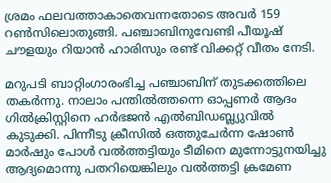ശ്രമം ഫലവത്താകാതെവന്നതോടെ അവര്‍ 159 റണ്‍സിലൊതുങ്ങി. പഞ്ചാബിനുവേണ്ടി പീയൂഷ് ചൗളയും റിയാന്‍ ഹാരിസും രണ്ട് വിക്കറ്റ് വീതം നേടി.

മറുപടി ബാറ്റിംഗാരംഭിച്ച പഞ്ചാബിന് തുടക്കത്തിലെ തകര്‍ന്നു. നാലാം പന്തില്‍ത്തന്നെ ഓപ്പണര്‍ ആദം ഗില്‍ക്രിസ്റ്റിനെ ഹര്‍ഭജന്‍ എല്‍ബിഡബ്ല്യുവില്‍ കുടുക്കി. പിന്നീടു ക്രീസില്‍ ഒത്തുചേര്‍ന്ന ഷോണ്‍ മാര്‍ഷും പോള്‍ വല്‍ത്തട്ടിയും ടീമിനെ മുന്നോട്ടുനയിച്ചു ആദ്യമൊന്നു പതറിയെങ്കിലും വല്‍ത്തട്ടി ക്രമേണ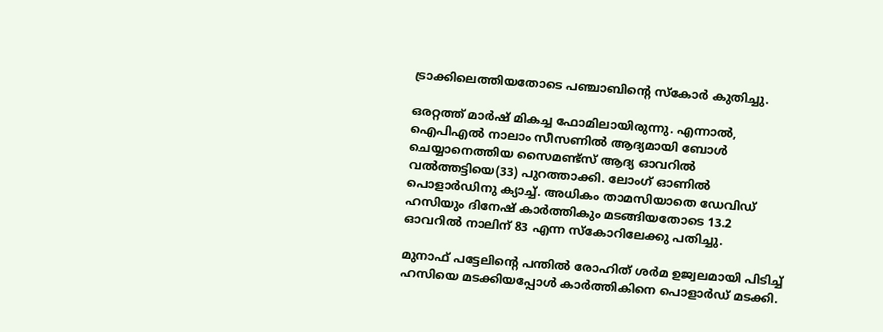ട്രാക്കിലെത്തിയതോടെ പഞ്ചാബിന്റെ സ്‌കോര്‍ കുതിച്ചു.

ഒരറ്റത്ത് മാര്‍ഷ് മികച്ച ഫോമിലായിരുന്നു. എന്നാല്‍, ഐപിഎല്‍ നാലാം സീസണില്‍ ആദ്യമായി ബോള്‍ ചെയ്യാനെത്തിയ സൈമണ്ട്‌സ് ആദ്യ ഓവറില്‍ വല്‍ത്തട്ടിയെ(33) പുറത്താക്കി. ലോംഗ് ഓണില്‍ പൊളാര്‍ഡിനു ക്യാച്ച്. അധികം താമസിയാതെ ഡേവിഡ് ഹസിയും ദിനേഷ് കാര്‍ത്തികും മടങ്ങിയതോടെ 13.2 ഓവറില്‍ നാലിന് 83 എന്ന സ്‌കോറിലേക്കു പതിച്ചു.

മുനാഫ് പട്ടേലിന്റെ പന്തില്‍ രോഹിത് ശര്‍മ ഉജ്വലമായി പിടിച്ച് ഹസിയെ മടക്കിയപ്പോള്‍ കാര്‍ത്തികിനെ പൊളാര്‍ഡ് മടക്കി.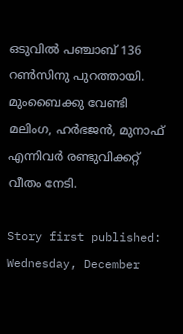ഒടുവില്‍ പഞ്ചാബ് 136 റണ്‍സിനു പുറത്തായി. മുംബൈക്കു വേണ്ടി മലിംഗ, ഹര്‍ഭജന്‍, മുനാഫ് എന്നിവര്‍ രണ്ടുവിക്കറ്റ് വീതം നേടി.

Story first published: Wednesday, December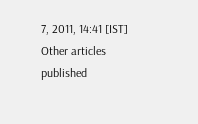7, 2011, 14:41 [IST]
Other articles published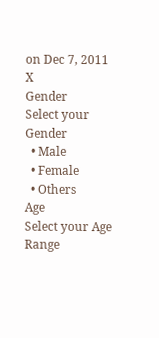on Dec 7, 2011
X
Gender
Select your Gender
  • Male
  • Female
  • Others
Age
Select your Age Range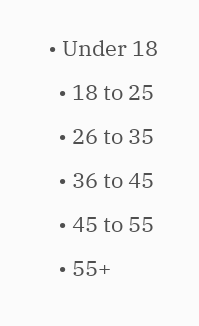• Under 18
  • 18 to 25
  • 26 to 35
  • 36 to 45
  • 45 to 55
  • 55+